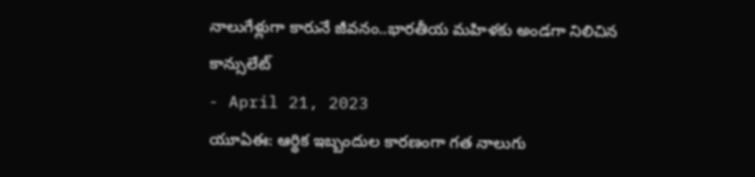నాలుగేళ్లుగా కారునే జీవనం..భారతీయ మహిళకు అండగా నిలిచిన కాన్సులేట్
- April 21, 2023
యూఏఈ: ఆర్థిక ఇబ్బందుల కారణంగా గత నాలుగు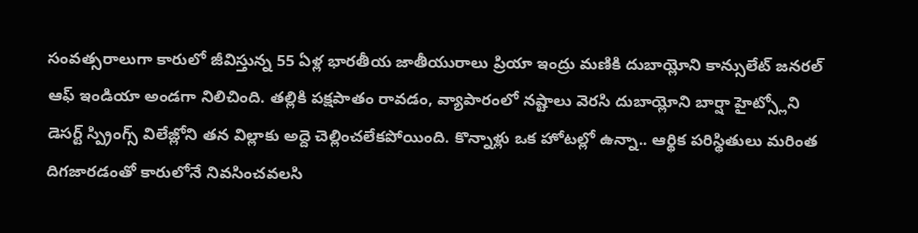సంవత్సరాలుగా కారులో జీవిస్తున్న 55 ఏళ్ల భారతీయ జాతీయురాలు ప్రియా ఇంద్రు మణికి దుబాయ్లోని కాన్సులేట్ జనరల్ ఆఫ్ ఇండియా అండగా నిలిచింది. తల్లికి పక్షపాతం రావడం, వ్యాపారంలో నష్టాలు వెరసి దుబాయ్లోని బార్షా హైట్స్లోని డెసర్ట్ స్ప్రింగ్స్ విలేజ్లోని తన విల్లాకు అద్దె చెల్లించలేకపోయింది. కొన్నాళ్లు ఒక హోటల్లో ఉన్నా.. ఆర్థిక పరిస్థితులు మరింత దిగజారడంతో కారులోనే నివసించవలసి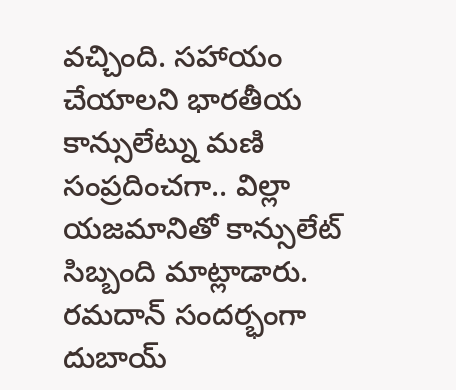వచ్చింది. సహాయం చేయాలని భారతీయ కాన్సులేట్ను మణి సంప్రదించగా.. విల్లా యజమానితో కాన్సులేట్ సిబ్బంది మాట్లాడారు. రమదాన్ సందర్భంగా దుబాయ్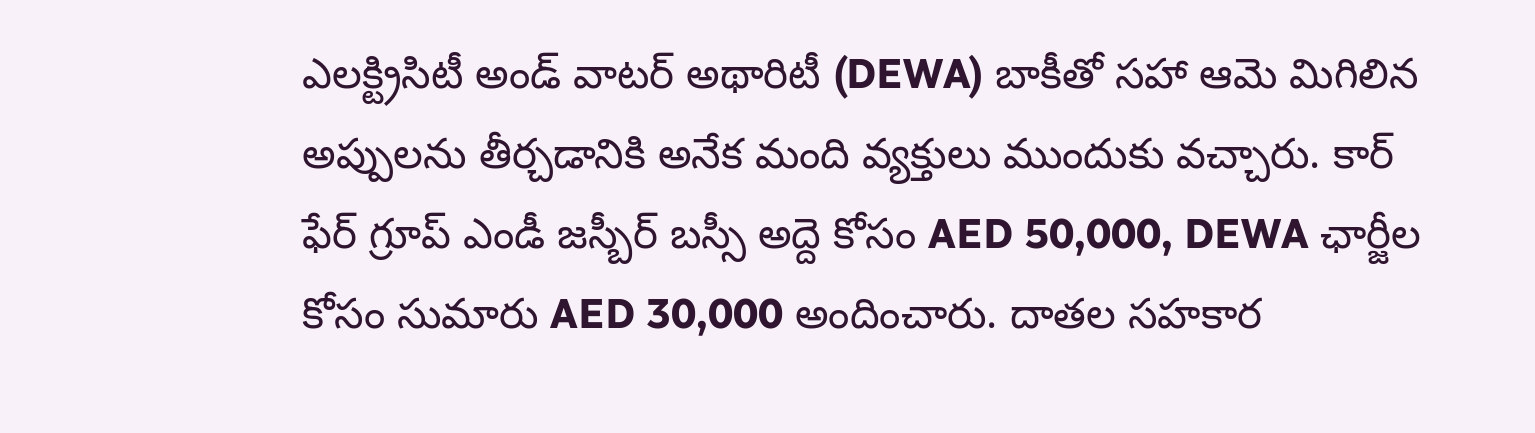ఎలక్ట్రిసిటీ అండ్ వాటర్ అథారిటీ (DEWA) బాకీతో సహా ఆమె మిగిలిన అప్పులను తీర్చడానికి అనేక మంది వ్యక్తులు ముందుకు వచ్చారు. కార్ ఫేర్ గ్రూప్ ఎండీ జస్బీర్ బస్సీ అద్దె కోసం AED 50,000, DEWA ఛార్జీల కోసం సుమారు AED 30,000 అందించారు. దాతల సహకార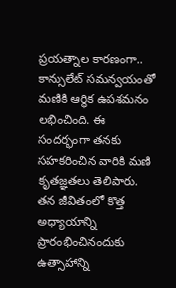ప్రయత్నాల కారణంగా.. కాన్సులేట్ సమన్వయంతో మణికి ఆర్థిక ఉపశమనం లభించింది. ఈ సందర్భంగా తనకు సహకరించిన వారికి మణి కృతజ్ఞతలు తెలిపారు. తన జీవితంలో కొత్త అధ్యాయాన్ని ప్రారంభించినందుకు ఉత్సాహాన్ని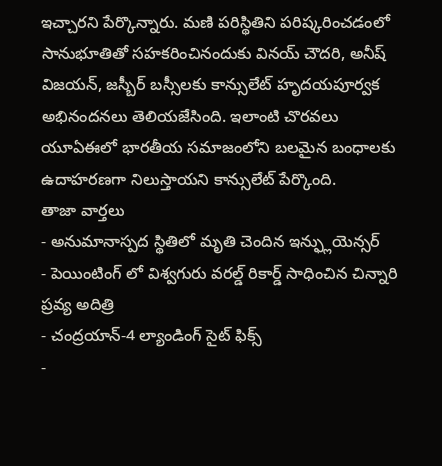ఇచ్చారని పేర్కొన్నారు. మణి పరిస్థితిని పరిష్కరించడంలో సానుభూతితో సహకరించినందుకు వినయ్ చౌదరి, అనీష్ విజయన్, జస్బీర్ బస్సీలకు కాన్సులేట్ హృదయపూర్వక అభినందనలు తెలియజేసింది. ఇలాంటి చొరవలు యూఏఈలో భారతీయ సమాజంలోని బలమైన బంధాలకు ఉదాహరణగా నిలుస్తాయని కాన్సులేట్ పేర్కొంది.
తాజా వార్తలు
- అనుమానాస్పద స్థితిలో మృతి చెందిన ఇన్ఫ్లుయెన్సర్
- పెయింటింగ్ లో విశ్వగురు వరల్డ్ రికార్డ్ సాధించిన చిన్నారి ప్రవ్య అదిత్రి
- చంద్రయాన్-4 ల్యాండింగ్ సైట్ ఫిక్స్
-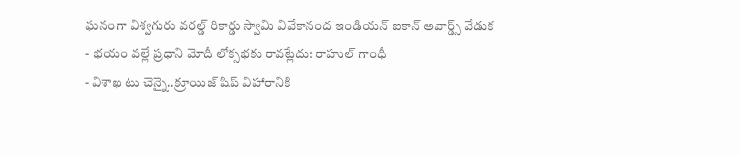ఘనంగా విశ్వగురు వరల్డ్ రికార్డు స్వామి వివేకానంద ఇండియన్ ఐకాన్ అవార్డ్స్ వేడుక
- భయం వల్లే ప్రధాని మోదీ లోక్సభకు రావట్లేదు: రాహుల్ గాంధీ
- విశాఖ టు చెన్నై..క్రూయిజ్ షిప్ విహారానికి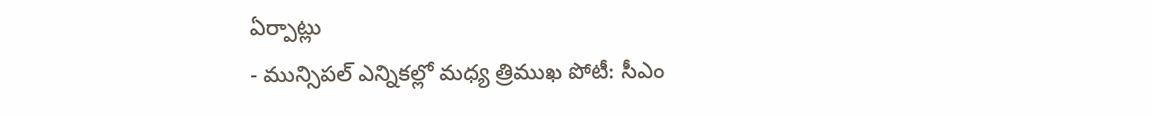ఏర్పాట్లు
- మున్సిపల్ ఎన్నికల్లో మధ్య త్రిముఖ పోటీ: సీఎం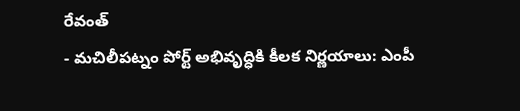రేవంత్
- మచిలీపట్నం పోర్ట్ అభివృద్ధికి కీలక నిర్ణయాలు: ఎంపీ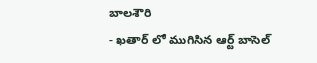బాలశౌరి
- ఖతార్ లో ముగిసిన ఆర్ట్ బాసెల్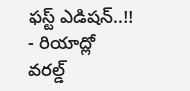ఫస్ట్ ఎడిషన్..!!
- రియాద్లో వరల్డ్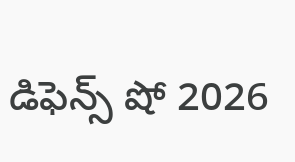డిఫెన్స్ షో 2026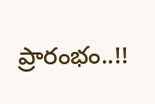ప్రారంభం..!!